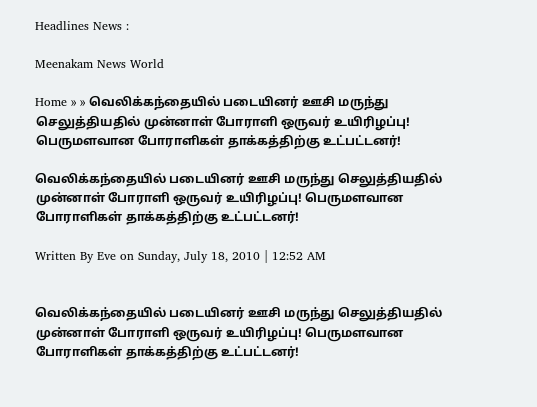Headlines News :

Meenakam News World

Home » » வெலிக்கந்தையில் படையினர் ஊசி மருந்து செலுத்தியதில் முன்னாள் போராளி ஒருவர் உயிரிழப்பு! பெருமளவான போராளிகள் தாக்கத்திற்கு உட்பட்டனர்!

வெலிக்கந்தையில் படையினர் ஊசி மருந்து செலுத்தியதில் முன்னாள் போராளி ஒருவர் உயிரிழப்பு! பெருமளவான போராளிகள் தாக்கத்திற்கு உட்பட்டனர்!

Written By Eve on Sunday, July 18, 2010 | 12:52 AM


வெலிக்கந்தையில் படையினர் ஊசி மருந்து செலுத்தியதில் முன்னாள் போராளி ஒருவர் உயிரிழப்பு! பெருமளவான போராளிகள் தாக்கத்திற்கு உட்பட்டனர்!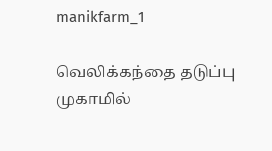manikfarm_1

வெலிக்கந்தை தடுப்பு முகாமில்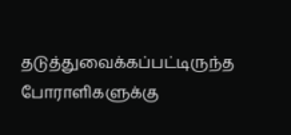தடுத்துவைக்கப்பட்டிருந்த போராளிகளுக்கு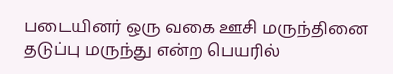படையினர் ஒரு வகை ஊசி மருந்தினை தடுப்பு மருந்து என்ற பெயரில்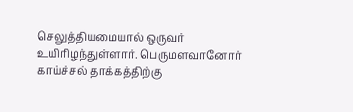செலுத்தியமையால் ஒருவர் உயிரிழந்துள்ளார். பெருமளவானோர் காய்ச்சல் தாக்கத்திற்கு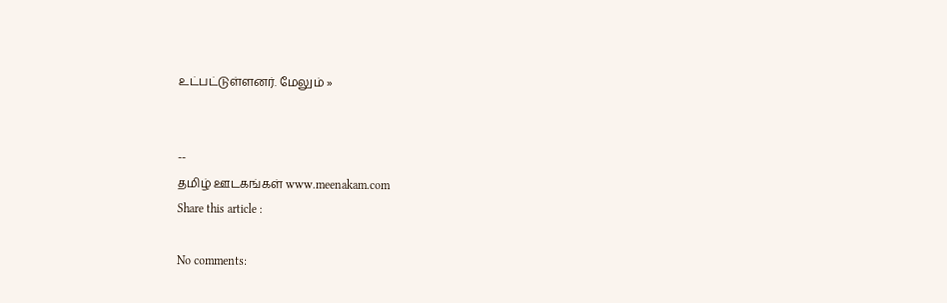உட்பட்டுள்ளனர். மேலும் »


--
தமிழ் ஊடகங்கள் www.meenakam.com
Share this article :

No comments: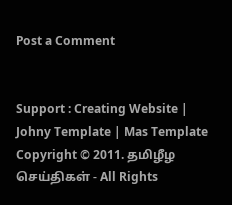Post a Comment


Support : Creating Website | Johny Template | Mas Template
Copyright © 2011. தமிழீழ செய்திகள் - All Rights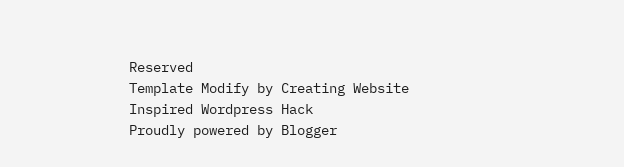Reserved
Template Modify by Creating Website Inspired Wordpress Hack
Proudly powered by Blogger